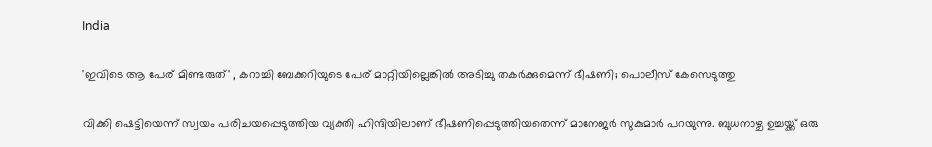India

'ഇവിടെ ആ പേര് മിണ്ടരുത്' , കറാച്ചി ബേക്കറിയുടെ പേര് മാറ്റിയില്ലെങ്കില്‍ അടിച്ചു തകര്‍ക്കുമെന്ന് ഭീഷണി; പൊലീസ് കേസെടുത്തു

വിക്കി ഷെട്ടിയെന്ന് സ്വയം പരിചയപ്പെടുത്തിയ വ്യക്തി ഹിന്ദിയിലാണ് ഭീഷണിപ്പെടുത്തിയതെന്ന് മാനേജര്‍ സുകുമാര്‍ പറയുന്നു. ബുധനാഴ്ച ഉച്ചയ്ക്ക് ഒരു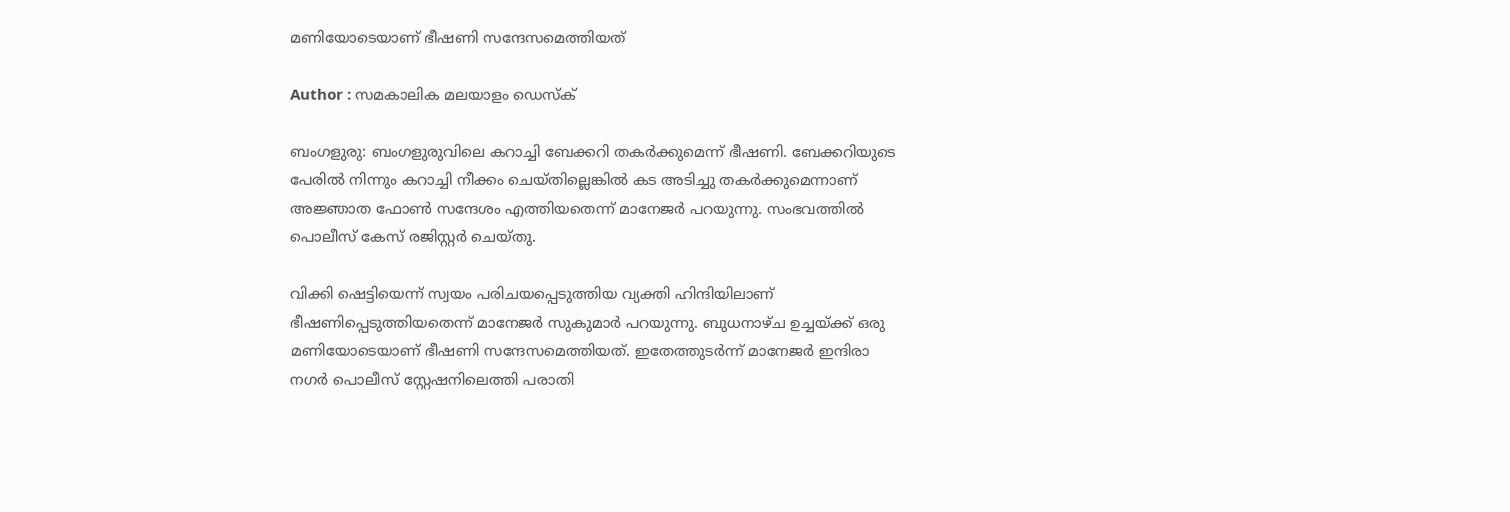മണിയോടെയാണ് ഭീഷണി സന്ദേസമെത്തിയത്

Author : സമകാലിക മലയാളം ഡെസ്ക്

ബംഗളുരു: ബംഗളുരുവിലെ കറാച്ചി ബേക്കറി തകര്‍ക്കുമെന്ന് ഭീഷണി. ബേക്കറിയുടെ പേരില്‍ നിന്നും കറാച്ചി നീക്കം ചെയ്തില്ലെങ്കില്‍ കട അടിച്ചു തകര്‍ക്കുമെന്നാണ് അജ്ഞാത ഫോണ്‍ സന്ദേശം എത്തിയതെന്ന് മാനേജര്‍ പറയുന്നു. സംഭവത്തില്‍ പൊലീസ് കേസ് രജിസ്റ്റര്‍ ചെയ്തു.

വിക്കി ഷെട്ടിയെന്ന് സ്വയം പരിചയപ്പെടുത്തിയ വ്യക്തി ഹിന്ദിയിലാണ് ഭീഷണിപ്പെടുത്തിയതെന്ന് മാനേജര്‍ സുകുമാര്‍ പറയുന്നു. ബുധനാഴ്ച ഉച്ചയ്ക്ക് ഒരു മണിയോടെയാണ് ഭീഷണി സന്ദേസമെത്തിയത്. ഇതേത്തുടര്‍ന്ന് മാനേജര്‍ ഇന്ദിരാ നഗര്‍ പൊലീസ് സ്റ്റേഷനിലെത്തി പരാതി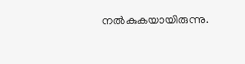നല്‍കുകയായിരുന്നു.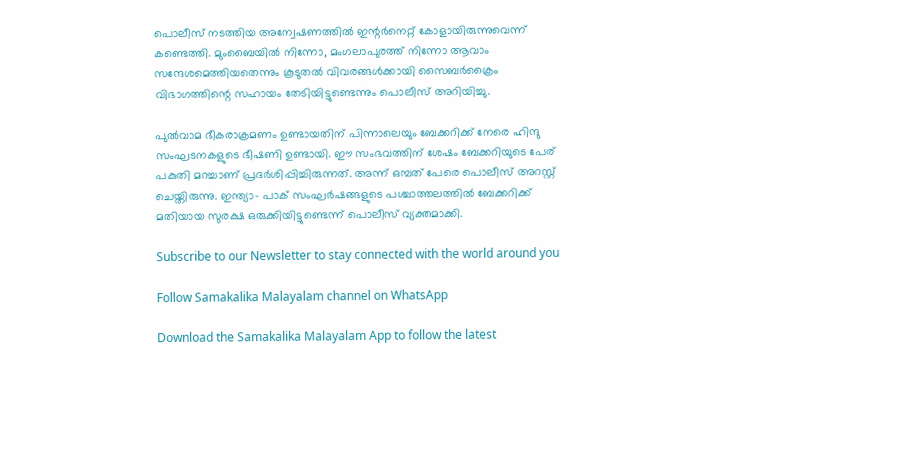പൊലീസ് നടത്തിയ അന്വേഷണത്തില്‍ ഇന്റര്‍നെറ്റ് കോളായിരുന്നുവെന്ന് കണ്ടെത്തി. മുംബൈയില്‍ നിന്നോ, മംഗലാപുരത്ത് നിന്നോ ആവാം സന്ദേശമെത്തിയതെന്നും കൂടുതല്‍ വിവരങ്ങള്‍ക്കായി സൈബര്‍ക്രൈം വിഭാഗത്തിന്റെ സഹായം തേടിയിട്ടുണ്ടെന്നും പൊലീസ് അറിയിച്ചു.

പുല്‍വാമ ഭീകരാക്രമണം ഉണ്ടായതിന് പിന്നാലെയും ബേക്കറിക്ക് നേരെ ഹിന്ദു സംഘടനകളുടെ ഭീഷണി ഉണ്ടായി. ഈ സംഭവത്തിന് ശേഷം ബേക്കറിയുടെ പേര് പകുതി മറച്ചാണ് പ്രദര്‍ശിപ്പിച്ചിരുന്നത്. അന്ന് ഒമ്പത് പേരെ പൊലീസ് അറസ്റ്റ് ചെയ്തിരുന്നു. ഇന്ത്യാ- പാക് സംഘര്‍ഷങ്ങളുടെ പശ്ചാത്തലത്തില്‍ ബേക്കറിക്ക് മതിയായ സുരക്ഷ ഒരുക്കിയിട്ടുണ്ടെന്ന് പൊലീസ് വ്യക്തമാക്കി.

Subscribe to our Newsletter to stay connected with the world around you

Follow Samakalika Malayalam channel on WhatsApp

Download the Samakalika Malayalam App to follow the latest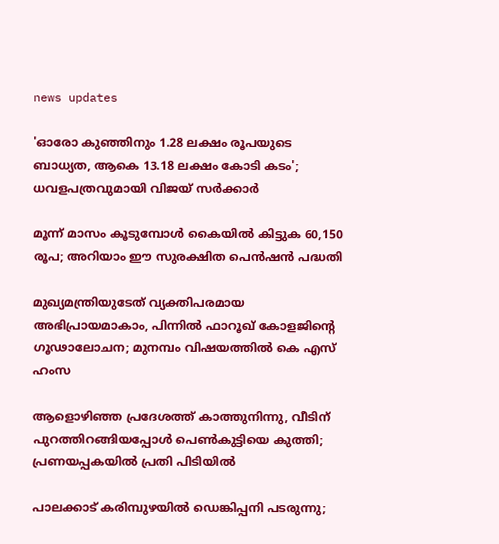news updates

'ഓരോ കുഞ്ഞിനും 1.28 ലക്ഷം രൂപയുടെ ബാധ്യത, ആകെ 13.18 ലക്ഷം കോടി കടം'; ധവളപത്രവുമായി വിജയ്‌ സർക്കാർ

മൂന്ന് മാസം കൂടുമ്പോള്‍ കൈയില്‍ കിട്ടുക 60,150 രൂപ; അറിയാം ഈ സുരക്ഷിത പെന്‍ഷന്‍ പദ്ധതി

മുഖ്യമന്ത്രിയുടേത് വ്യക്തിപരമായ അഭിപ്രായമാകാം, പിന്നിൽ ഫാറൂഖ് കോളജിന്റെ ഗൂഢാലോചന; മുനമ്പം വിഷയത്തിൽ കെ എസ് ഹംസ

ആളൊഴിഞ്ഞ പ്രദേശത്ത് കാത്തുനിന്നു, വീടിന് പുറത്തിറങ്ങിയപ്പോള്‍ പെണ്‍കുട്ടിയെ കുത്തി; പ്രണയപ്പകയില്‍ പ്രതി പിടിയില്‍

പാലക്കാട് കരിമ്പുഴയിൽ ഡെങ്കിപ്പനി പടരുന്നു;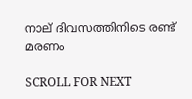നാല് ദിവസത്തിനിടെ രണ്ട് മരണം

SCROLL FOR NEXT